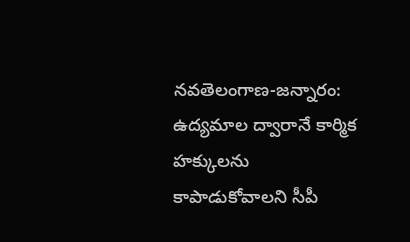నవతెలంగాణ-జన్నారం: ఉద్యమాల ద్వారానే కార్మిక హక్కులను కాపాడుకోవాలని సీపీ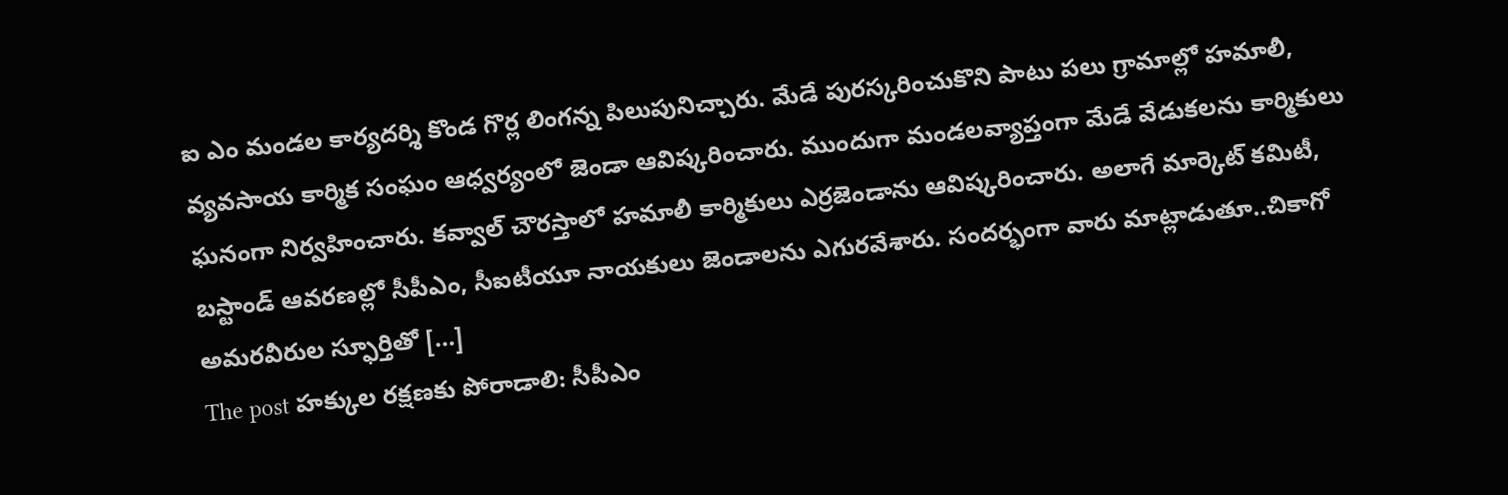ఐ ఎం మండల కార్యదర్శి కొండ గొర్ల లింగన్న పిలుపునిచ్చారు. మేడే పురస్కరించుకొని పాటు పలు గ్రామాల్లో హమాలీ, వ్యవసాయ కార్మిక సంఘం ఆధ్వర్యంలో జెండా ఆవిష్కరించారు. ముందుగా మండలవ్యాప్తంగా మేడే వేడుకలను కార్మికులు ఘనంగా నిర్వహించారు. కవ్వాల్ చౌరస్తాలో హమాలీ కార్మికులు ఎర్రజెండాను ఆవిష్కరించారు. అలాగే మార్కెట్ కమిటీ, బస్టాండ్ ఆవరణల్లో సీపీఎం, సీఐటీయూ నాయకులు జెండాలను ఎగురవేశారు. సందర్భంగా వారు మాట్లాడుతూ..చికాగో అమరవీరుల స్ఫూర్తితో […]
The post హక్కుల రక్షణకు పోరాడాలి: సీపీఎం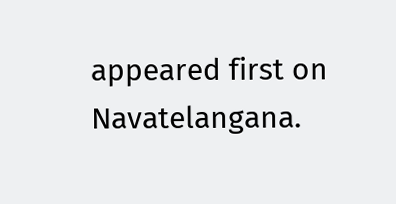appeared first on Navatelangana.